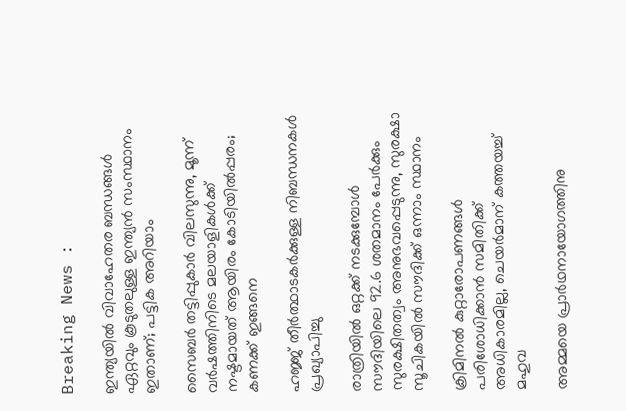Breaking News :

ഇന്ത്യയില്‍ വിവാഹേതര ബന്ധങ്ങള്‍ ഏറ്റവും കൂടുതലുള്ള ഇന്ത്യന്‍ സംസ്ഥാനം ഇതാണ്; പട്ടിക അറിയാം

സൈബര്‍ തട്ടിപ്പുകാര്‍ വിലസുന്നു, മൂന്ന് വര്‍ഷത്തിനിടെ മലയാളികള്‍ക്ക് നഷ്ടമായത് ആയിരം കോടിയില്‍പ്പരം; കണക്ക് ഇങ്ങനെ

ഹജ്ജ് തീർത്ഥാടകർക്കുള്ള നിബന്ധനകൾ പ്രഖ്യാപിച്ചു

രാത്രിയിൽ ഒറ്റക്ക് നടക്കുമ്പോൾ സൗദിയിലെ 92.6 ശതമാനം പേർക്കും സുരക്ഷിതത്വം അനുഭവപ്പെടുന്നു, സുരക്ഷാ സൂചികയിൽ സൗദിക്ക് ഒന്നാം സ്ഥാനം

ക്രിമിനല്‍ കുറ്റാരോപണങ്ങള്‍ പരിശോധിക്കാന്‍ സമിതിക്ക്‌ അധികാരമില്ല, ചെയര്‍മാന്‌ കത്തയച്ച് മഹുവ

അമ്മയെ പ്രാര്‍ഥനായോഗത്തിനു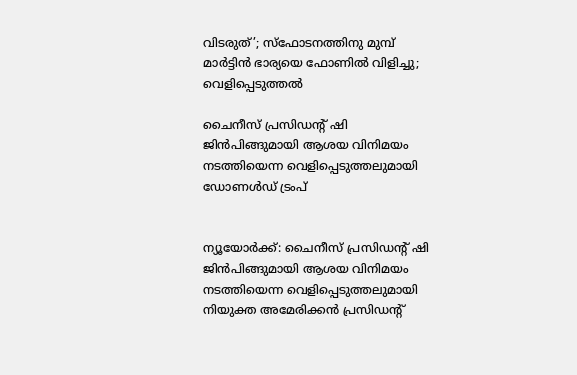വിടരുത്’; സ്‌ഫോടനത്തിനു മുമ്പ് മാര്‍ട്ടിന്‍ ഭാര്യയെ ഫോണില്‍ വിളിച്ചു; വെളിപ്പെടുത്തല്‍

ചൈനീസ് പ്രസിഡന്റ് ഷി ജിൻപിങ്ങുമായി ആശയ വിനിമയം നടത്തിയെന്ന വെളിപ്പെടുത്തലുമായി ഡോണൾഡ് ട്രംപ്


ന്യൂയോര്‍ക്ക്: ചൈനീസ് പ്രസിഡന്റ് ഷി ജിന്‍പിങ്ങുമായി ആശയ വിനിമയം നടത്തിയെന്ന വെളിപ്പെടുത്തലുമായി നിയുക്ത അമേരിക്കന്‍ പ്രസിഡന്റ്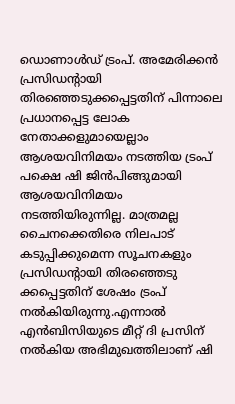ഡൊണാള്‍ഡ് ട്രംപ്. അമേരിക്കന്‍ പ്രസിഡന്റായി തിരഞ്ഞെടുക്കപ്പെട്ടതിന് പിന്നാലെ പ്രധാനപ്പെട്ട ലോക നേതാക്കളുമായെല്ലാം ആശയവിനിമയം നടത്തിയ ട്രംപ് പക്ഷെ ഷി ജിന്‍പിങ്ങുമായി ആശയവിനിമയം നടത്തിയിരുന്നില്ല. മാത്രമല്ല ചൈനക്കെതിരെ നിലപാട് കടുപ്പിക്കുമെന്ന സൂചനകളും പ്രസിഡന്റായി തിരഞ്ഞെടു ക്കപ്പെട്ടതിന് ശേഷം ട്രംപ് നല്‍കിയിരുന്നു.എന്നാല്‍ എന്‍ബിസിയുടെ മീറ്റ് ദി പ്രസിന് നല്‍കിയ അഭിമുഖത്തിലാണ് ഷി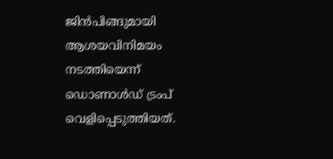ജിന്‍പിങ്ങുമായി ആശയവിനിമയം നടത്തിയെന്ന് ഡൊണാള്‍ഡ് ട്രംപ് വെളിപ്പെടുത്തിയത്.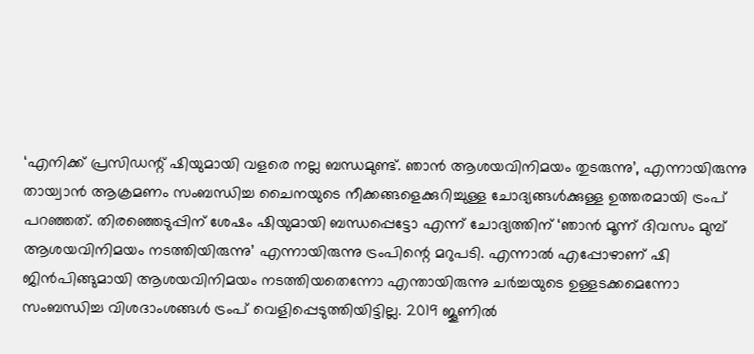‘എനിക്ക് പ്രസിഡന്റ് ഷിയുമായി വളരെ നല്ല ബന്ധമുണ്ട്. ഞാന്‍ ആശയവിനിമയം തുടരുന്നു’, എന്നായിരുന്നു തായ്വാന്‍ ആക്രമണം സംബന്ധിച്ച ചൈനയുടെ നീക്കങ്ങളെക്കുറിച്ചുള്ള ചോദ്യങ്ങള്‍ക്കുള്ള ഉത്തരമായി ട്രംപ് പറഞ്ഞത്. തിരഞ്ഞെടുപ്പിന് ശേഷം ഷിയുമായി ബന്ധപ്പെട്ടോ എന്ന് ചോദ്യത്തിന് ‘ഞാന്‍ മൂന്ന് ദിവസം മുമ്പ് ആശയവിനിമയം നടത്തിയിരുന്നു’ എന്നായിരുന്നു ട്രംപിന്റെ മറുപടി. എന്നാല്‍ എപ്പോഴാണ് ഷി ജിന്‍പിങ്ങുമായി ആശയവിനിമയം നടത്തിയതെന്നോ എന്തായിരുന്നു ചര്‍ച്ചയുടെ ഉള്ളടക്കമെന്നോ സംബന്ധിച്ച വിശദാംശങ്ങള്‍ ട്രംപ് വെളിപ്പെടുത്തിയിട്ടില്ല. 2019 ജൂണില്‍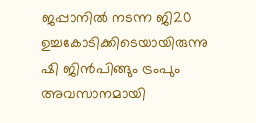ജപ്പാനില്‍ നടന്ന ജി20 ഉച്ചകോടിക്കിടെയായിരുന്നു ഷി ജിന്‍പിങ്ങും ട്രംപും അവസാനമായി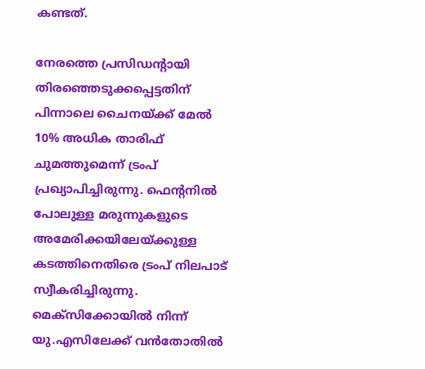കണ്ടത്.

നേരത്തെ പ്രസിഡന്റായി തിരഞ്ഞെടുക്കപ്പെട്ടതിന് പിന്നാലെ ചൈനയ്ക്ക് മേല്‍ 10% അധിക താരിഫ് ചുമത്തുമെന്ന് ട്രംപ് പ്രഖ്യാപിച്ചിരുന്നു. ഫെന്റനില്‍ പോലുള്ള മരുന്നുകളുടെ അമേരിക്കയിലേയ്ക്കുള്ള കടത്തിനെതിരെ ട്രംപ് നിലപാട് സ്വീകരിച്ചിരുന്നു. മെക്സിക്കോയില്‍ നിന്ന് യു.എസിലേക്ക് വന്‍തോതില്‍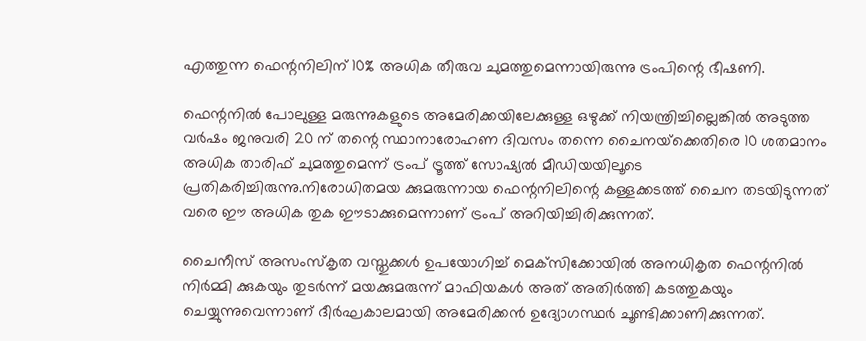എത്തുന്ന ഫെന്റനിലിന് 10% അധിക തീരുവ ചുമത്തുമെന്നായിരുന്നു ട്രംപിന്റെ ഭീഷണി.

ഫെന്റനില്‍ പോലുള്ള മരുന്നുകളുടെ അമേരിക്കയിലേക്കുള്ള ഒഴുക്ക് നിയന്ത്രിച്ചില്ലെങ്കില്‍ അടുത്ത വര്‍ഷം ജനുവരി 20 ന് തന്റെ സ്ഥാനാരോഹണ ദിവസം തന്നെ ചൈനയ്‌ക്കെതിരെ 10 ശതമാനം അധിക താരിഫ് ചുമത്തുമെന്ന് ട്രംപ് ട്രൂത്ത് സോഷ്യല്‍ മീഡിയയിലൂടെ പ്രതികരിച്ചിരുന്നു.നിരോധിതമയ ക്കുമരുന്നായ ഫെന്റനിലിന്റെ കള്ളക്കടത്ത് ചൈന തടയിടുന്നത് വരെ ഈ അധിക തുക ഈടാക്കുമെന്നാണ് ട്രംപ് അറിയിച്ചിരിക്കുന്നത്.

ചൈനീസ് അസംസ്‌കൃത വസ്തുക്കള്‍ ഉപയോഗിച്ച് മെക്‌സിക്കോയില്‍ അനധികൃത ഫെന്റനില്‍ നിര്‍മ്മി ക്കുകയും തുടര്‍ന്ന് മയക്കുമരുന്ന് മാഫിയകള്‍ അത് അതിര്‍ത്തി കടത്തുകയും ചെയ്യുന്നുവെന്നാണ് ദീര്‍ഘകാലമായി അമേരിക്കന്‍ ഉദ്യോഗസ്ഥര്‍ ചൂണ്ടിക്കാണിക്കുന്നത്.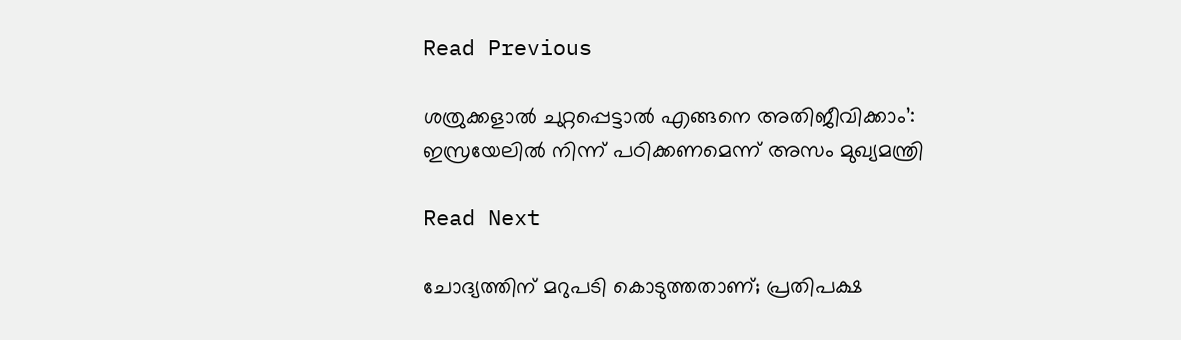Read Previous

ശത്രുക്കളാൽ ചുറ്റപ്പെട്ടാൽ എങ്ങനെ അതിജീവിക്കാം’: ഇസ്രയേലിൽ നിന്ന് പഠിക്കണമെന്ന് അസം മുഖ്യമന്ത്രി

Read Next

ചോദ്യത്തിന് മറുപടി കൊടുത്തതാണ്; പ്രതിപക്ഷ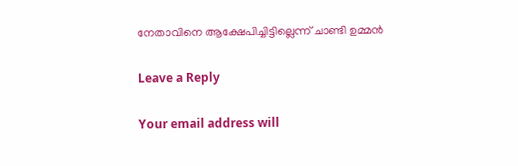നേതാവിനെ ആക്ഷേപിച്ചിട്ടില്ലെന്ന് ചാണ്ടി ഉമ്മൻ

Leave a Reply

Your email address will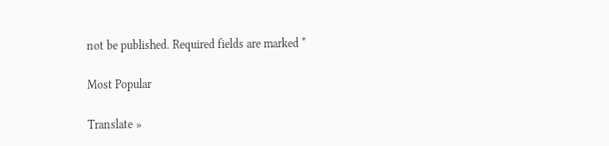not be published. Required fields are marked *

Most Popular

Translate »